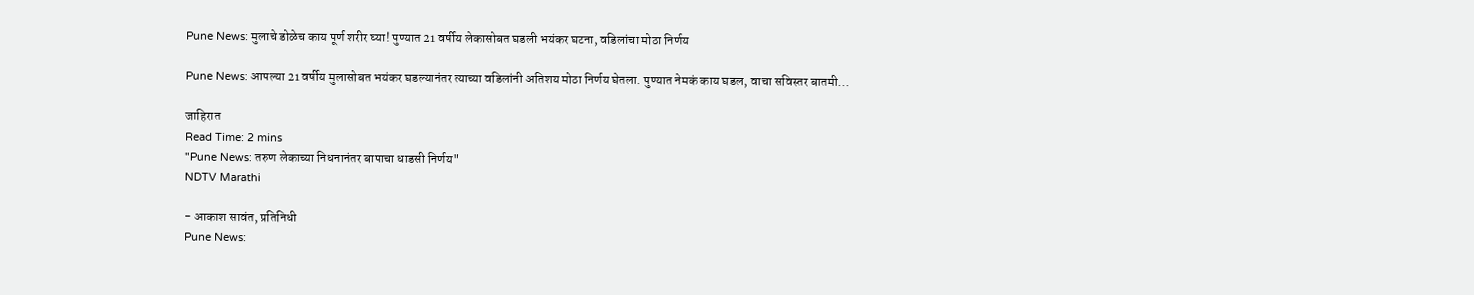Pune News: मुलाचे डोळेच काय पूर्ण शरीर घ्या! पुण्यात 21 वर्षीय लेकासोबत घडली भयंकर घटना, वडिलांचा मोठा निर्णय

Pune News: आपल्या 21 वर्षीय मुलासोबत भयंकर घडल्यानंतर त्याच्या वडिलांनी अतिशय मोठा निर्णय घेतला. पुण्यात नेमकं काय घडल, वाचा सविस्तर बातमी...

जाहिरात
Read Time: 2 mins
"Pune News: तरुण लेकाच्या निधनानंतर बापाचा धाडसी निर्णय"
NDTV Marathi

- आकाश सावंत, प्रतिनिधी
Pune News: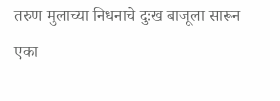तरुण मुलाच्या निधनाचे दुःख बाजूला सारून एका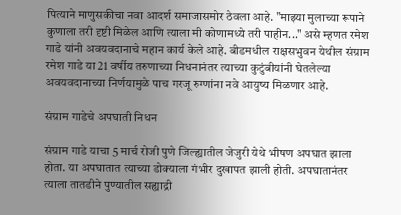पित्याने माणुसकीचा नवा आदर्श समाजासमोर ठेवला आहे. "माझ्या मुलाच्या रूपाने कुणाला तरी दृष्टी मिळेल आणि त्याला मी कोणामध्ये तरी पाहीन..." असे म्हणत रमेश गाडे यांनी अवयवदानाचे महान कार्य केले आहे. बीडमधील राक्षसभुवन येथील संग्राम रमेश गाडे या 21 वर्षीय तरुणाच्या निधनानंतर त्याच्या कुटुंबीयांनी घेतलेल्या अवयवदानाच्या निर्णयामुळे पाच गरजू रुग्णांना नवे आयुष्य मिळणार आहे.

संग्राम गाडेचे अपघाती निधन

संग्राम गाडे याचा 5 मार्च रोजी पुणे जिल्ह्यातील जेजुरी येथे भीषण अपघात झाला होता. या अपघातात त्याच्या डोक्याला गंभीर दुखापत झाली होती. अपघातानंतर त्याला तातडीने पुण्यातील सह्याद्री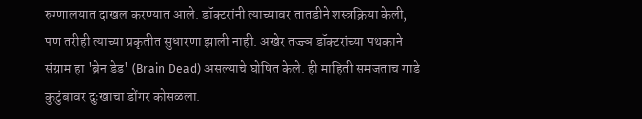रुग्णालयात दाखल करण्यात आले. डॉक्टरांनी त्याच्यावर तातडीने शस्त्रक्रिया केली, पण तरीही त्याच्या प्रकृतीत सुधारणा झाली नाही. अखेर तज्ज्ञ डॉक्टरांच्या पथकाने संग्राम हा 'ब्रेन डेड' (Brain Dead) असल्याचे घोषित केले. ही माहिती समजताच गाडे कुटुंबावर दुःखाचा डोंगर कोसळला.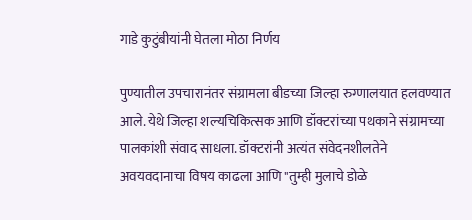गाडे कुटुंबीयांनी घेतला मोठा निर्णय

पुण्यातील उपचारानंतर संग्रामला बीडच्या जिल्हा रुग्णालयात हलवण्यात आले. येथे जिल्हा शल्यचिकित्सक आणि डॉक्टरांच्या पथकाने संग्रामच्या पालकांशी संवाद साधला. डॉक्टरांनी अत्यंत संवेदनशीलतेने अवयवदानाचा विषय काढला आणि "तुम्ही मुलाचे डोळे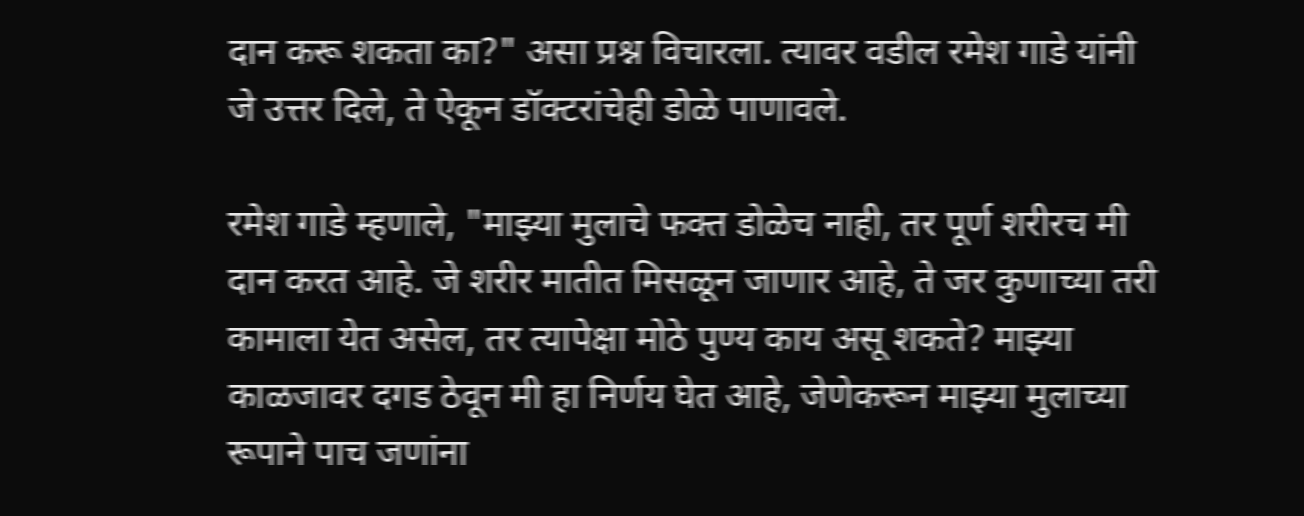दान करू शकता का?" असा प्रश्न विचारला. त्यावर वडील रमेश गाडे यांनी जे उत्तर दिले, ते ऐकून डॉक्टरांचेही डोळे पाणावले.

रमेश गाडे म्हणाले, "माझ्या मुलाचे फक्त डोळेच नाही, तर पूर्ण शरीरच मी दान करत आहे. जे शरीर मातीत मिसळून जाणार आहे, ते जर कुणाच्या तरी कामाला येत असेल, तर त्यापेक्षा मोठे पुण्य काय असू शकते? माझ्या काळजावर दगड ठेवून मी हा निर्णय घेत आहे, जेणेकरून माझ्या मुलाच्या रूपाने पाच जणांना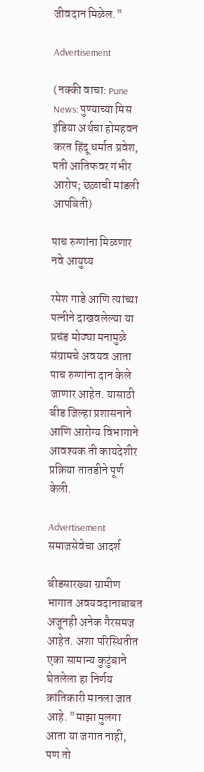जीवदान मिळेल."

Advertisement

(नक्की वाचा: Pune News: पुण्याच्या मिस इंडिया अर्थचा होमहवन करत हिंदू धर्मात प्रवेश, पती आतिफवर गंभीर आरोप; छळाची मांडली आपबिती)

पाच रुग्णांना मिळणार नवे आयुष्य

रमेश गाडे आणि त्यांच्या पत्नीने दाखवलेल्या या प्रचंड मोठ्या मनामुळे संग्रामचे अवयव आता पाच रुग्णांना दान केले जाणार आहेत. यासाठी बीड जिल्हा प्रशासनाने आणि आरोग्य विभागाने आवश्यक ती कायदेशीर प्रक्रिया तातडीने पूर्ण केली.

Advertisement
समाजसेवेचा आदर्श

बीडसारख्या ग्रामीण भागात अवयवदानाबाबत अजूनही अनेक गैरसमज आहेत. अशा परिस्थितीत एका सामान्य कुटुंबाने घेतलेला हा निर्णय क्रांतिकारी मानला जात आहे. "माझा मुलगा आता या जगात नाही, पण तो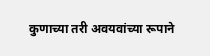कुणाच्या तरी अवयवांच्या रूपाने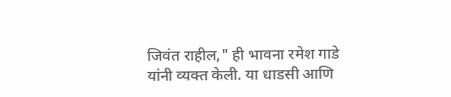जिवंत राहील," ही भावना रमेश गाडे यांनी व्यक्त केली. या धाडसी आणि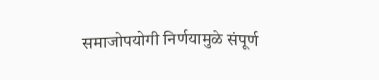समाजोपयोगी निर्णयामुळे संपूर्ण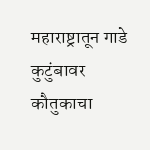महाराष्ट्रातून गाडे कुटुंबावर कौतुकाचा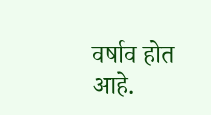वर्षाव होत आहे.